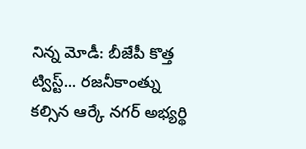నిన్న మోడీ: బీజేపీ కొత్త ట్విస్ట్... రజనీకాంత్ను కల్సిన ఆర్కే నగర్ అభ్యర్థి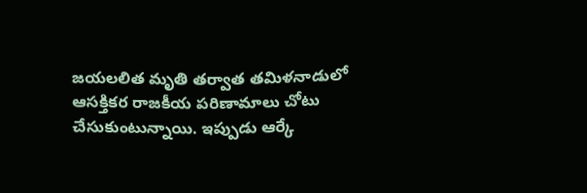జయలలిత మృతి తర్వాత తమిళనాడులో ఆసక్తికర రాజకీయ పరిణామాలు చోటు చేసుకుంటున్నాయి. ఇప్పుడు ఆర్కే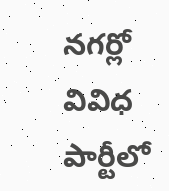నగర్లో వివిధ పార్టీలో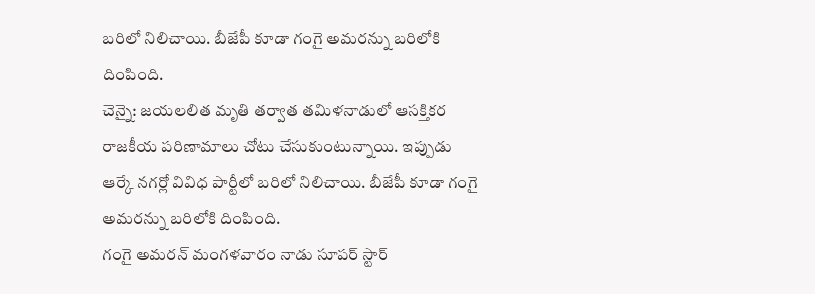బరిలో నిలిచాయి. బీజేపీ కూడా గంగై అమరన్ను బరిలోకి దింపింది.
చెన్నై: జయలలిత మృతి తర్వాత తమిళనాడులో ఆసక్తికర రాజకీయ పరిణామాలు చోటు చేసుకుంటున్నాయి. ఇప్పుడు ఆర్కే నగర్లో వివిధ పార్టీలో బరిలో నిలిచాయి. బీజేపీ కూడా గంగై అమరన్ను బరిలోకి దింపింది.
గంగై అమరన్ మంగళవారం నాడు సూపర్ స్టార్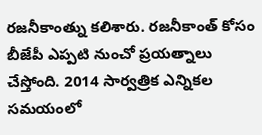రజనీకాంత్ను కలిశారు. రజనీకాంత్ కోసం బీజేపీ ఎప్పటి నుంచో ప్రయత్నాలు చేస్తోంది. 2014 సార్వత్రిక ఎన్నికల సమయంలో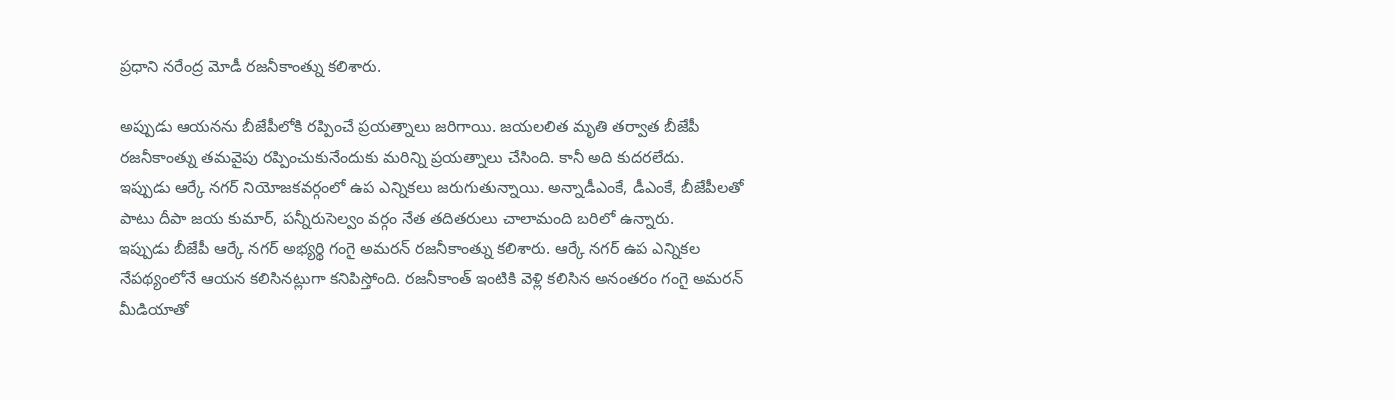ప్రధాని నరేంద్ర మోడీ రజనీకాంత్ను కలిశారు.

అప్పుడు ఆయనను బీజేపీలోకి రప్పించే ప్రయత్నాలు జరిగాయి. జయలలిత మృతి తర్వాత బీజేపీ రజనీకాంత్ను తమవైపు రప్పించుకునేందుకు మరిన్ని ప్రయత్నాలు చేసింది. కానీ అది కుదరలేదు.
ఇప్పుడు ఆర్కే నగర్ నియోజకవర్గంలో ఉప ఎన్నికలు జరుగుతున్నాయి. అన్నాడీఎంకే, డీఎంకే, బీజేపీలతో పాటు దీపా జయ కుమార్, పన్నీరుసెల్వం వర్గం నేత తదితరులు చాలామంది బరిలో ఉన్నారు.
ఇప్పుడు బీజేపీ ఆర్కే నగర్ అభ్యర్థి గంగై అమరన్ రజనీకాంత్ను కలిశారు. ఆర్కే నగర్ ఉప ఎన్నికల నేపథ్యంలోనే ఆయన కలిసినట్లుగా కనిపిస్తోంది. రజనీకాంత్ ఇంటికి వెళ్లి కలిసిన అనంతరం గంగై అమరన్ మీడియాతో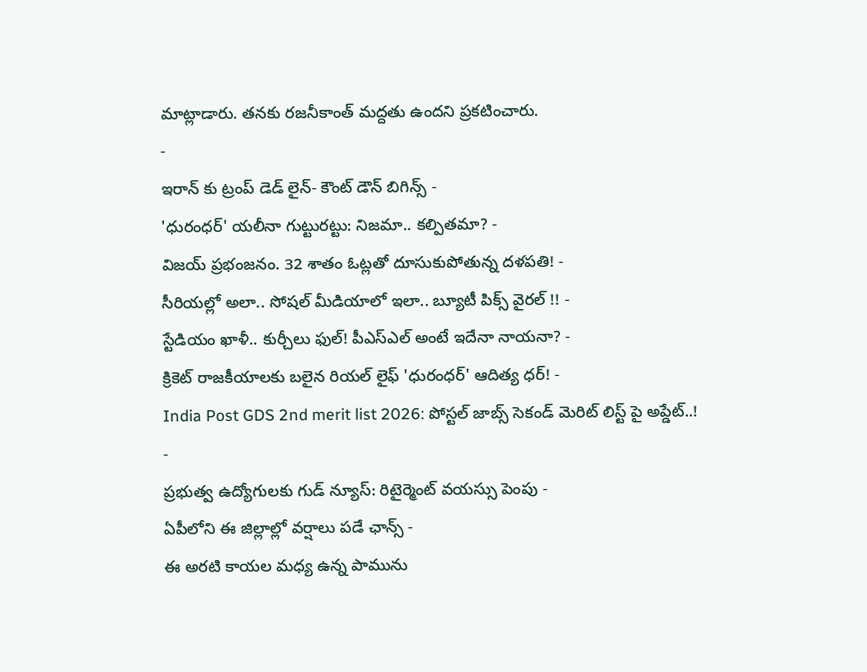మాట్లాడారు. తనకు రజనీకాంత్ మద్దతు ఉందని ప్రకటించారు.
-
ఇరాన్ కు ట్రంప్ డెడ్ లైన్- కౌంట్ డౌన్ బిగిన్స్ -
'ధురంధర్' యలీనా గుట్టురట్టు: నిజమా.. కల్పితమా? -
విజయ్ ప్రభంజనం. 32 శాతం ఓట్లతో దూసుకుపోతున్న దళపతి! -
సీరియల్లో అలా.. సోషల్ మీడియాలో ఇలా.. బ్యూటీ పిక్స్ వైరల్ !! -
స్టేడియం ఖాళీ.. కుర్చీలు ఫుల్! పీఎస్ఎల్ అంటే ఇదేనా నాయనా? -
క్రికెట్ రాజకీయాలకు బలైన రియల్ లైఫ్ 'ధురంధర్' ఆదిత్య ధర్! -
India Post GDS 2nd merit list 2026: పోస్టల్ జాబ్స్ సెకండ్ మెరిట్ లిస్ట్ పై అప్డేట్..! -
ప్రభుత్వ ఉద్యోగులకు గుడ్ న్యూస్: రిటైర్మెంట్ వయస్సు పెంపు -
ఏపీలోని ఈ జిల్లాల్లో వర్షాలు పడే ఛాన్స్ -
ఈ అరటి కాయల మధ్య ఉన్న పామును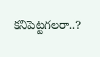కనిపెట్టగలరా..?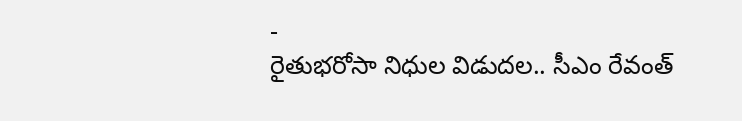-
రైతుభరోసా నిధుల విడుదల.. సీఎం రేవంత్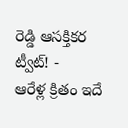రెడ్డి ఆసక్తికర ట్వీట్! -
ఆరేళ్ల క్రితం ఇదే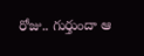రోజు.. గుర్తుందా ఆ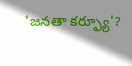'జనతా కర్ఫ్యూ'?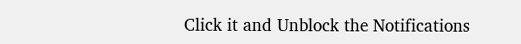Click it and Unblock the Notifications